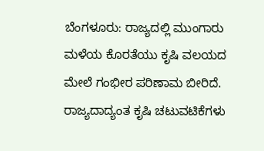ಬೆಂಗಳೂರು: ರಾಜ್ಯದಲ್ಲಿ ಮುಂಗಾರು ಮಳೆಯ ಕೊರತೆಯು ಕೃಷಿ ವಲಯದ ಮೇಲೆ ಗಂಭೀರ ಪರಿಣಾಮ ಬೀರಿದೆ. ರಾಜ್ಯದಾದ್ಯಂತ ಕೃಷಿ ಚಟುವಟಿಕೆಗಳು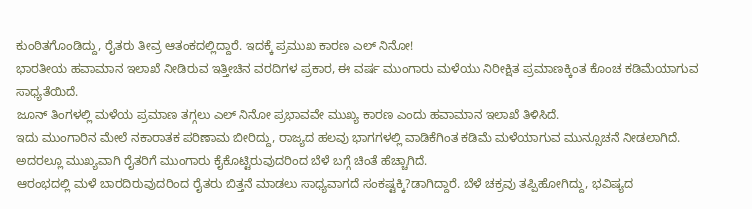ಕುಂಠಿತಗೊಂಡಿದ್ದು, ರೈತರು ತೀವ್ರ ಆತಂಕದಲ್ಲಿದ್ದಾರೆ. ಇದಕ್ಕೆ ಪ್ರಮುಖ ಕಾರಣ ಎಲ್ ನಿನೋ!
ಭಾರತೀಯ ಹವಾಮಾನ ಇಲಾಖೆ ನೀಡಿರುವ ಇತ್ತೀಚಿನ ವರದಿಗಳ ಪ್ರಕಾರ, ಈ ವರ್ಷ ಮುಂಗಾರು ಮಳೆಯು ನಿರೀಕ್ಷಿತ ಪ್ರಮಾಣಕ್ಕಿಂತ ಕೊಂಚ ಕಡಿಮೆಯಾಗುವ ಸಾಧ್ಯತೆಯಿದೆ.
ಜೂನ್ ತಿಂಗಳಲ್ಲಿ ಮಳೆಯ ಪ್ರಮಾಣ ತಗ್ಗಲು ಎಲ್ ನಿನೋ ಪ್ರಭಾವವೇ ಮುಖ್ಯ ಕಾರಣ ಎಂದು ಹವಾಮಾನ ಇಲಾಖೆ ತಿಳಿಸಿದೆ.
ಇದು ಮುಂಗಾರಿನ ಮೇಲೆ ನಕಾರಾತಕ ಪರಿಣಾಮ ಬೀರಿದ್ದು, ರಾಜ್ಯದ ಹಲವು ಭಾಗಗಳಲ್ಲಿ ವಾಡಿಕೆಗಿಂತ ಕಡಿಮೆ ಮಳೆಯಾಗುವ ಮುನ್ಸೂಚನೆ ನೀಡಲಾಗಿದೆ. ಅದರಲ್ಲೂ ಮುಖ್ಯವಾಗಿ ರೈತರಿಗೆ ಮುಂಗಾರು ಕೈಕೊಟ್ಟಿರುವುದರಿಂದ ಬೆಳೆ ಬಗ್ಗೆ ಚಿಂತೆ ಹೆಚ್ಚಾಗಿದೆ.
ಆರಂಭದಲ್ಲಿ ಮಳೆ ಬಾರದಿರುವುದರಿಂದ ರೈತರು ಬಿತ್ತನೆ ಮಾಡಲು ಸಾಧ್ಯವಾಗದೆ ಸಂಕಷ್ಟಕ್ಕಿ?ಡಾಗಿದ್ದಾರೆ. ಬೆಳೆ ಚಕ್ರವು ತಪ್ಪಿಹೋಗಿದ್ದು, ಭವಿಷ್ಯದ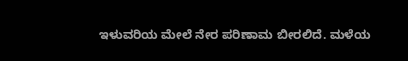ಇಳುವರಿಯ ಮೇಲೆ ನೇರ ಪರಿಣಾಮ ಬೀರಲಿದೆ. ಮಳೆಯ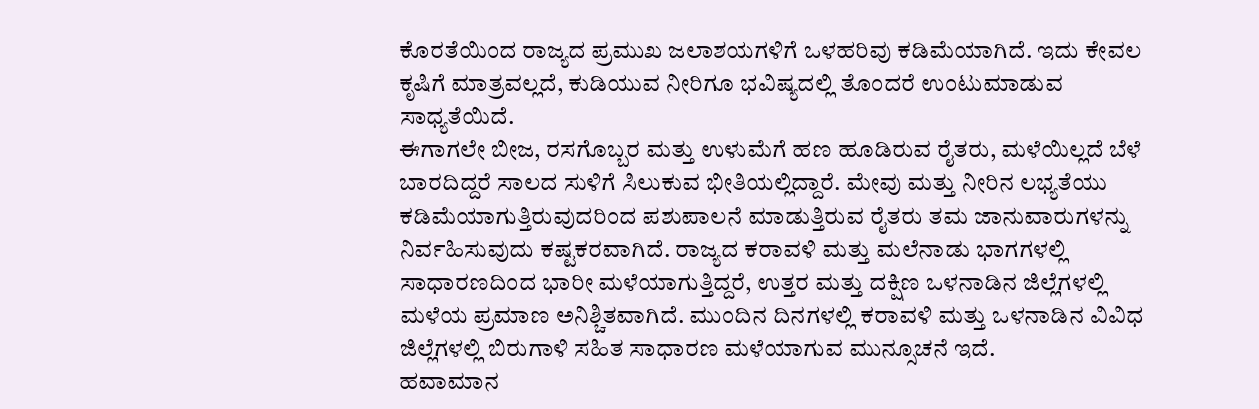ಕೊರತೆಯಿಂದ ರಾಜ್ಯದ ಪ್ರಮುಖ ಜಲಾಶಯಗಳಿಗೆ ಒಳಹರಿವು ಕಡಿಮೆಯಾಗಿದೆ. ಇದು ಕೇವಲ ಕೃಷಿಗೆ ಮಾತ್ರವಲ್ಲದೆ, ಕುಡಿಯುವ ನೀರಿಗೂ ಭವಿಷ್ಯದಲ್ಲಿ ತೊಂದರೆ ಉಂಟುಮಾಡುವ ಸಾಧ್ಯತೆಯಿದೆ.
ಈಗಾಗಲೇ ಬೀಜ, ರಸಗೊಬ್ಬರ ಮತ್ತು ಉಳುಮೆಗೆ ಹಣ ಹೂಡಿರುವ ರೈತರು, ಮಳೆಯಿಲ್ಲದೆ ಬೆಳೆ ಬಾರದಿದ್ದರೆ ಸಾಲದ ಸುಳಿಗೆ ಸಿಲುಕುವ ಭೀತಿಯಲ್ಲಿದ್ದಾರೆ. ಮೇವು ಮತ್ತು ನೀರಿನ ಲಭ್ಯತೆಯು ಕಡಿಮೆಯಾಗುತ್ತಿರುವುದರಿಂದ ಪಶುಪಾಲನೆ ಮಾಡುತ್ತಿರುವ ರೈತರು ತಮ ಜಾನುವಾರುಗಳನ್ನು ನಿರ್ವಹಿಸುವುದು ಕಷ್ಟಕರವಾಗಿದೆ. ರಾಜ್ಯದ ಕರಾವಳಿ ಮತ್ತು ಮಲೆನಾಡು ಭಾಗಗಳಲ್ಲಿ ಸಾಧಾರಣದಿಂದ ಭಾರೀ ಮಳೆಯಾಗುತ್ತಿದ್ದರೆ, ಉತ್ತರ ಮತ್ತು ದಕ್ಷಿಣ ಒಳನಾಡಿನ ಜಿಲ್ಲೆಗಳಲ್ಲಿ ಮಳೆಯ ಪ್ರಮಾಣ ಅನಿಶ್ಚಿತವಾಗಿದೆ. ಮುಂದಿನ ದಿನಗಳಲ್ಲಿ ಕರಾವಳಿ ಮತ್ತು ಒಳನಾಡಿನ ವಿವಿಧ ಜಿಲ್ಲೆಗಳಲ್ಲಿ ಬಿರುಗಾಳಿ ಸಹಿತ ಸಾಧಾರಣ ಮಳೆಯಾಗುವ ಮುನ್ಸೂಚನೆ ಇದೆ.
ಹವಾಮಾನ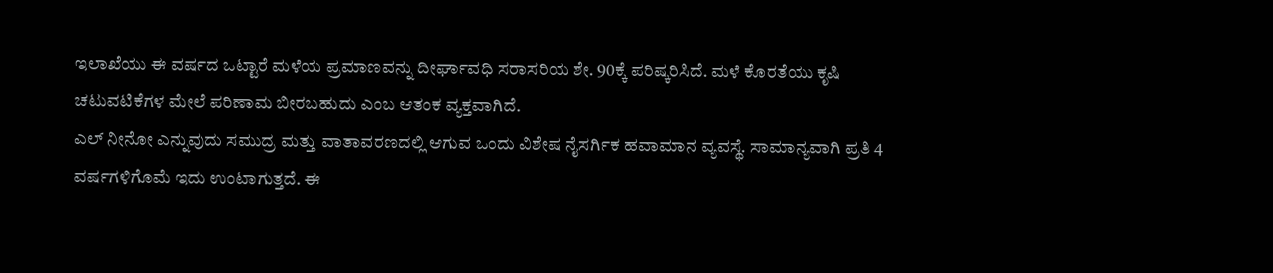ಇಲಾಖೆಯು ಈ ವರ್ಷದ ಒಟ್ಟಾರೆ ಮಳೆಯ ಪ್ರಮಾಣವನ್ನು ದೀರ್ಘಾವಧಿ ಸರಾಸರಿಯ ಶೇ. 90ಕ್ಕೆ ಪರಿಷ್ಕರಿಸಿದೆ. ಮಳೆ ಕೊರತೆಯು ಕೃಷಿ ಚಟುವಟಿಕೆಗಳ ಮೇಲೆ ಪರಿಣಾಮ ಬೀರಬಹುದು ಎಂಬ ಆತಂಕ ವ್ಯಕ್ತವಾಗಿದೆ.
ಎಲ್ ನೀನೋ ಎನ್ನುವುದು ಸಮುದ್ರ ಮತ್ತು ವಾತಾವರಣದಲ್ಲಿ ಆಗುವ ಒಂದು ವಿಶೇಷ ನೈಸರ್ಗಿಕ ಹವಾಮಾನ ವ್ಯವಸ್ಥೆ. ಸಾಮಾನ್ಯವಾಗಿ ಪ್ರತಿ 4 ವರ್ಷಗಳಿಗೊಮೆ ಇದು ಉಂಟಾಗುತ್ತದೆ. ಈ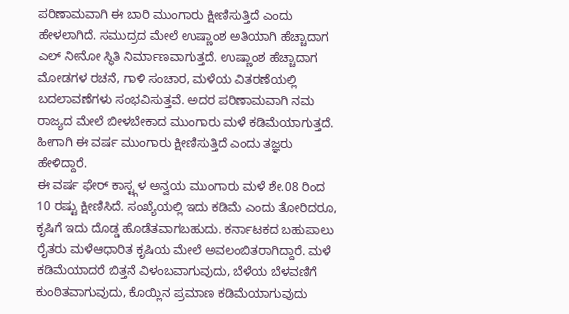ಪರಿಣಾಮವಾಗಿ ಈ ಬಾರಿ ಮುಂಗಾರು ಕ್ಷೀಣಿಸುತ್ತಿದೆ ಎಂದು ಹೇಳಲಾಗಿದೆ. ಸಮುದ್ರದ ಮೇಲೆ ಉಷ್ಣಾಂಶ ಅತಿಯಾಗಿ ಹೆಚ್ಚಾದಾಗ ಎಲ್ ನೀನೋ ಸ್ಥಿತಿ ನಿರ್ಮಾಣವಾಗುತ್ತದೆ. ಉಷ್ಣಾಂಶ ಹೆಚ್ಚಾದಾಗ ಮೋಡಗಳ ರಚನೆ, ಗಾಳಿ ಸಂಚಾರ, ಮಳೆಯ ವಿತರಣೆಯಲ್ಲಿ ಬದಲಾವಣೆಗಳು ಸಂಭವಿಸುತ್ತವೆ. ಅದರ ಪರಿಣಾಮವಾಗಿ ನಮ ರಾಜ್ಯದ ಮೇಲೆ ಬೀಳಬೇಕಾದ ಮುಂಗಾರು ಮಳೆ ಕಡಿಮೆಯಾಗುತ್ತದೆ. ಹೀಗಾಗಿ ಈ ವರ್ಷ ಮುಂಗಾರು ಕ್ಷೀಣಿಸುತ್ತಿದೆ ಎಂದು ತಜ್ಞರು ಹೇಳಿದ್ದಾರೆ.
ಈ ವರ್ಷ ಫೇರ್ ಕಾಸ್ಟ್ಗಳ ಅನ್ವಯ ಮುಂಗಾರು ಮಳೆ ಶೇ.08 ರಿಂದ 10 ರಷ್ಟು ಕ್ಷೀಣಿಸಿದೆ. ಸಂಖ್ಯೆಯಲ್ಲಿ ಇದು ಕಡಿಮೆ ಎಂದು ತೋರಿದರೂ, ಕೃಷಿಗೆ ಇದು ದೊಡ್ಡ ಹೊಡೆತವಾಗಬಹುದು. ಕರ್ನಾಟಕದ ಬಹುಪಾಲು ರೈತರು ಮಳೆಆಧಾರಿತ ಕೃಷಿಯ ಮೇಲೆ ಅವಲಂಬಿತರಾಗಿದ್ದಾರೆ. ಮಳೆ ಕಡಿಮೆಯಾದರೆ ಬಿತ್ತನೆ ವಿಳಂಬವಾಗುವುದು, ಬೆಳೆಯ ಬೆಳವಣಿಗೆ ಕುಂಠಿತವಾಗುವುದು, ಕೊಯ್ಲಿನ ಪ್ರಮಾಣ ಕಡಿಮೆಯಾಗುವುದು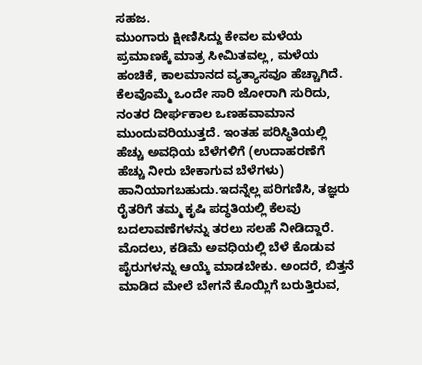ಸಹಜ.
ಮುಂಗಾರು ಕ್ಷೀಣಿಸಿದ್ದು ಕೇವಲ ಮಳೆಯ ಪ್ರಮಾಣಕ್ಕೆ ಮಾತ್ರ ಸೀಮಿತವಲ್ಲ, ಮಳೆಯ ಹಂಚಿಕೆ, ಕಾಲಮಾನದ ವ್ಯತ್ಯಾಸವೂ ಹೆಚ್ಚಾಗಿದೆ. ಕೆಲವೊಮ್ಮೆ ಒಂದೇ ಸಾರಿ ಜೋರಾಗಿ ಸುರಿದು, ನಂತರ ದೀರ್ಘಕಾಲ ಒಣಹವಾಮಾನ ಮುಂದುವರಿಯುತ್ತದೆ. ಇಂತಹ ಪರಿಸ್ಥಿತಿಯಲ್ಲಿ ಹೆಚ್ಚು ಅವಧಿಯ ಬೆಳೆಗಳಿಗೆ (ಉದಾಹರಣೆಗೆ ಹೆಚ್ಚು ನೀರು ಬೇಕಾಗುವ ಬೆಳೆಗಳು) ಹಾನಿಯಾಗಬಹುದು.ಇದನ್ನೆಲ್ಲ ಪರಿಗಣಿಸಿ, ತಜ್ಞರು ರೈತರಿಗೆ ತಮ್ಮ ಕೃಷಿ ಪದ್ಧತಿಯಲ್ಲಿ ಕೆಲವು ಬದಲಾವಣೆಗಳನ್ನು ತರಲು ಸಲಹೆ ನೀಡಿದ್ದಾರೆ.
ಮೊದಲು, ಕಡಿಮೆ ಅವಧಿಯಲ್ಲಿ ಬೆಳೆ ಕೊಡುವ ಪೈರುಗಳನ್ನು ಆಯ್ಕೆ ಮಾಡಬೇಕು. ಅಂದರೆ, ಬಿತ್ತನೆ ಮಾಡಿದ ಮೇಲೆ ಬೇಗನೆ ಕೊಯ್ಲಿಗೆ ಬರುತ್ತಿರುವ,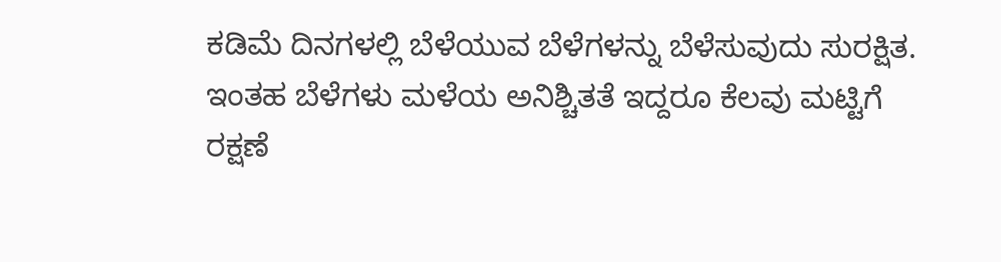ಕಡಿಮೆ ದಿನಗಳಲ್ಲಿ ಬೆಳೆಯುವ ಬೆಳೆಗಳನ್ನು ಬೆಳೆಸುವುದು ಸುರಕ್ಷಿತ. ಇಂತಹ ಬೆಳೆಗಳು ಮಳೆಯ ಅನಿಶ್ಚಿತತೆ ಇದ್ದರೂ ಕೆಲವು ಮಟ್ಟಿಗೆ ರಕ್ಷಣೆ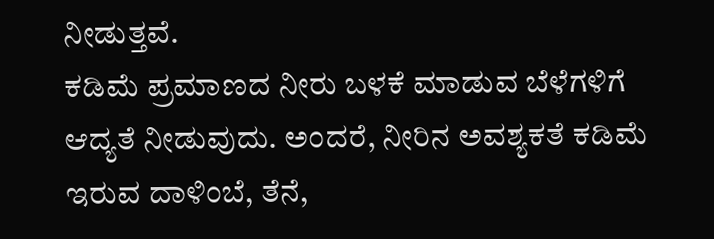ನೀಡುತ್ತವೆ.
ಕಡಿಮೆ ಪ್ರಮಾಣದ ನೀರು ಬಳಕೆ ಮಾಡುವ ಬೆಳೆಗಳಿಗೆ ಆದ್ಯತೆ ನೀಡುವುದು. ಅಂದರೆ, ನೀರಿನ ಅವಶ್ಯಕತೆ ಕಡಿಮೆ ಇರುವ ದಾಳಿಂಬೆ, ತೆನೆ,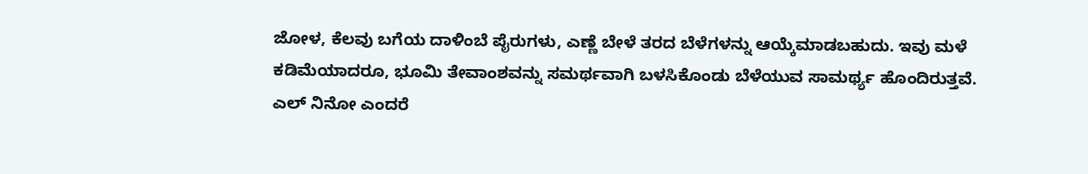ಜೋಳ, ಕೆಲವು ಬಗೆಯ ದಾಳಿಂಬೆ ಪೈರುಗಳು, ಎಣ್ಣೆ ಬೇಳೆ ತರದ ಬೆಳೆಗಳನ್ನು ಆಯ್ಕೆಮಾಡಬಹುದು. ಇವು ಮಳೆ ಕಡಿಮೆಯಾದರೂ, ಭೂಮಿ ತೇವಾಂಶವನ್ನು ಸಮರ್ಥವಾಗಿ ಬಳಸಿಕೊಂಡು ಬೆಳೆಯುವ ಸಾಮರ್ಥ್ಯ ಹೊಂದಿರುತ್ತವೆ.
ಎಲ್ ನಿನೋ ಎಂದರೆ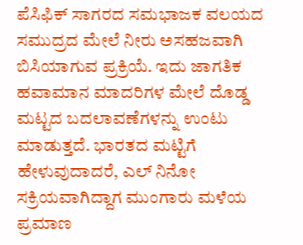ಪೆಸಿಫಿಕ್ ಸಾಗರದ ಸಮಭಾಜಕ ವಲಯದ ಸಮುದ್ರದ ಮೇಲೆ ನೀರು ಅಸಹಜವಾಗಿ ಬಿಸಿಯಾಗುವ ಪ್ರಕ್ರಿಯೆ. ಇದು ಜಾಗತಿಕ ಹವಾಮಾನ ಮಾದರಿಗಳ ಮೇಲೆ ದೊಡ್ಡ ಮಟ್ಟದ ಬದಲಾವಣೆಗಳನ್ನು ಉಂಟು ಮಾಡುತ್ತದೆ. ಭಾರತದ ಮಟ್ಟಿಗೆ ಹೇಳುವುದಾದರೆ, ಎಲ್ ನಿನೋ ಸಕ್ರಿಯವಾಗಿದ್ದಾಗ ಮುಂಗಾರು ಮಳೆಯ ಪ್ರಮಾಣ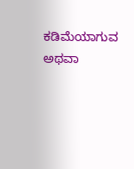ಕಡಿಮೆಯಾಗುವ ಅಥವಾ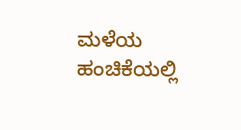ಮಳೆಯ ಹಂಚಿಕೆಯಲ್ಲಿ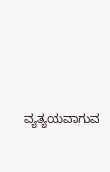ವ್ಯತ್ಯಯವಾಗುವ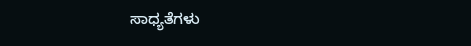ಸಾಧ್ಯತೆಗಳು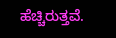ಹೆಚ್ಚಿರುತ್ತವೆ.